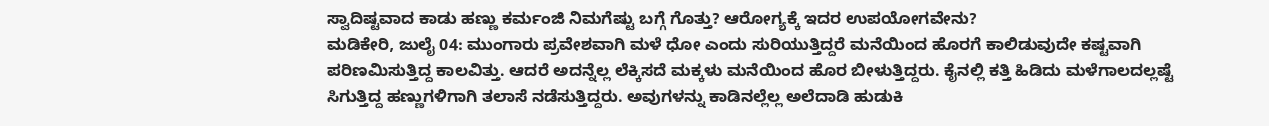ಸ್ವಾದಿಷ್ಟವಾದ ಕಾಡು ಹಣ್ಣು ಕರ್ಮಂಜಿ ನಿಮಗೆಷ್ಟು ಬಗ್ಗೆ ಗೊತ್ತು? ಆರೋಗ್ಯಕ್ಕೆ ಇದರ ಉಪಯೋಗವೇನು?
ಮಡಿಕೇರಿ, ಜುಲೈ 04: ಮುಂಗಾರು ಪ್ರವೇಶವಾಗಿ ಮಳೆ ಧೋ ಎಂದು ಸುರಿಯುತ್ತಿದ್ದರೆ ಮನೆಯಿಂದ ಹೊರಗೆ ಕಾಲಿಡುವುದೇ ಕಷ್ಟವಾಗಿ ಪರಿಣಮಿಸುತ್ತಿದ್ದ ಕಾಲವಿತ್ತು. ಆದರೆ ಅದನ್ನೆಲ್ಲ ಲೆಕ್ಕಿಸದೆ ಮಕ್ಕಳು ಮನೆಯಿಂದ ಹೊರ ಬೀಳುತ್ತಿದ್ದರು. ಕೈನಲ್ಲಿ ಕತ್ತಿ ಹಿಡಿದು ಮಳೆಗಾಲದಲ್ಲಷ್ಟೆ ಸಿಗುತ್ತಿದ್ದ ಹಣ್ಣುಗಳಿಗಾಗಿ ತಲಾಸೆ ನಡೆಸುತ್ತಿದ್ದರು. ಅವುಗಳನ್ನು ಕಾಡಿನಲ್ಲೆಲ್ಲ ಅಲೆದಾಡಿ ಹುಡುಕಿ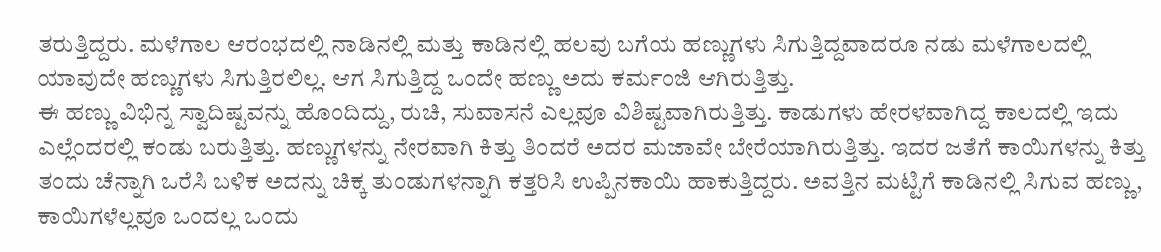ತರುತ್ತಿದ್ದರು. ಮಳೆಗಾಲ ಆರಂಭದಲ್ಲಿ ನಾಡಿನಲ್ಲಿ ಮತ್ತು ಕಾಡಿನಲ್ಲಿ ಹಲವು ಬಗೆಯ ಹಣ್ಣುಗಳು ಸಿಗುತ್ತಿದ್ದವಾದರೂ ನಡು ಮಳೆಗಾಲದಲ್ಲಿ ಯಾವುದೇ ಹಣ್ಣುಗಳು ಸಿಗುತ್ತಿರಲಿಲ್ಲ. ಆಗ ಸಿಗುತ್ತಿದ್ದ ಒಂದೇ ಹಣ್ಣು ಅದು ಕರ್ಮಂಜಿ ಆಗಿರುತ್ತಿತ್ತು.
ಈ ಹಣ್ಣು ವಿಭಿನ್ನ ಸ್ವಾದಿಷ್ಟವನ್ನು ಹೊಂದಿದ್ದು, ರುಚಿ, ಸುವಾಸನೆ ಎಲ್ಲವೂ ವಿಶಿಷ್ಟವಾಗಿರುತ್ತಿತ್ತು. ಕಾಡುಗಳು ಹೇರಳವಾಗಿದ್ದ ಕಾಲದಲ್ಲಿ ಇದು ಎಲ್ಲೆಂದರಲ್ಲಿ ಕಂಡು ಬರುತ್ತಿತ್ತು. ಹಣ್ಣುಗಳನ್ನು ನೇರವಾಗಿ ಕಿತ್ತು ತಿಂದರೆ ಅದರ ಮಜಾವೇ ಬೇರೆಯಾಗಿರುತ್ತಿತ್ತು. ಇದರ ಜತೆಗೆ ಕಾಯಿಗಳನ್ನು ಕಿತ್ತು ತಂದು ಚೆನ್ನಾಗಿ ಒರೆಸಿ ಬಳಿಕ ಅದನ್ನು ಚಿಕ್ಕ ತುಂಡುಗಳನ್ನಾಗಿ ಕತ್ತರಿಸಿ ಉಪ್ಪಿನಕಾಯಿ ಹಾಕುತ್ತಿದ್ದರು. ಅವತ್ತಿನ ಮಟ್ಟಿಗೆ ಕಾಡಿನಲ್ಲಿ ಸಿಗುವ ಹಣ್ಣು, ಕಾಯಿಗಳೆಲ್ಲವೂ ಒಂದಲ್ಲ ಒಂದು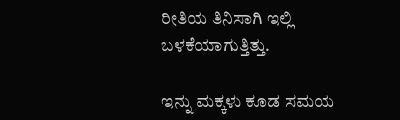ರೀತಿಯ ತಿನಿಸಾಗಿ ಇಲ್ಲಿ ಬಳಕೆಯಾಗುತ್ತಿತ್ತು.

ಇನ್ನು ಮಕ್ಕಳು ಕೂಡ ಸಮಯ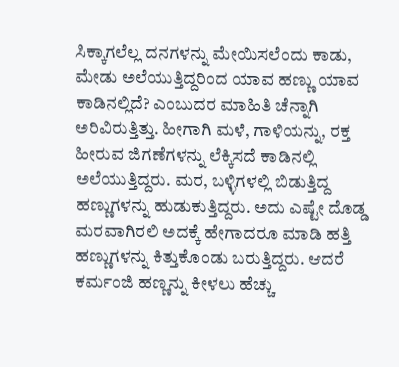ಸಿಕ್ಕಾಗಲೆಲ್ಲ ದನಗಳನ್ನು ಮೇಯಿಸಲೆಂದು ಕಾಡು, ಮೇಡು ಅಲೆಯುತ್ತಿದ್ದರಿಂದ ಯಾವ ಹಣ್ಣು ಯಾವ ಕಾಡಿನಲ್ಲಿದೆ? ಎಂಬುದರ ಮಾಹಿತಿ ಚೆನ್ನಾಗಿ ಅರಿವಿರುತ್ತಿತ್ತು. ಹೀಗಾಗಿ ಮಳೆ, ಗಾಳಿಯನ್ನು, ರಕ್ತ ಹೀರುವ ಜಿಗಣೆಗಳನ್ನು ಲೆಕ್ಕಿಸದೆ ಕಾಡಿನಲ್ಲಿ ಅಲೆಯುತ್ತಿದ್ದರು. ಮರ, ಬಳ್ಳಿಗಳಲ್ಲಿ ಬಿಡುತ್ತಿದ್ದ ಹಣ್ಣುಗಳನ್ನು ಹುಡುಕುತ್ತಿದ್ದರು. ಅದು ಎಷ್ಟೇ ದೊಡ್ಡ ಮರವಾಗಿರಲಿ ಅದಕ್ಕೆ ಹೇಗಾದರೂ ಮಾಡಿ ಹತ್ತಿ ಹಣ್ಣುಗಳನ್ನು ಕಿತ್ತುಕೊಂಡು ಬರುತ್ತಿದ್ದರು. ಆದರೆ ಕರ್ಮಂಜಿ ಹಣ್ಣನ್ನು ಕೀಳಲು ಹೆಚ್ಚು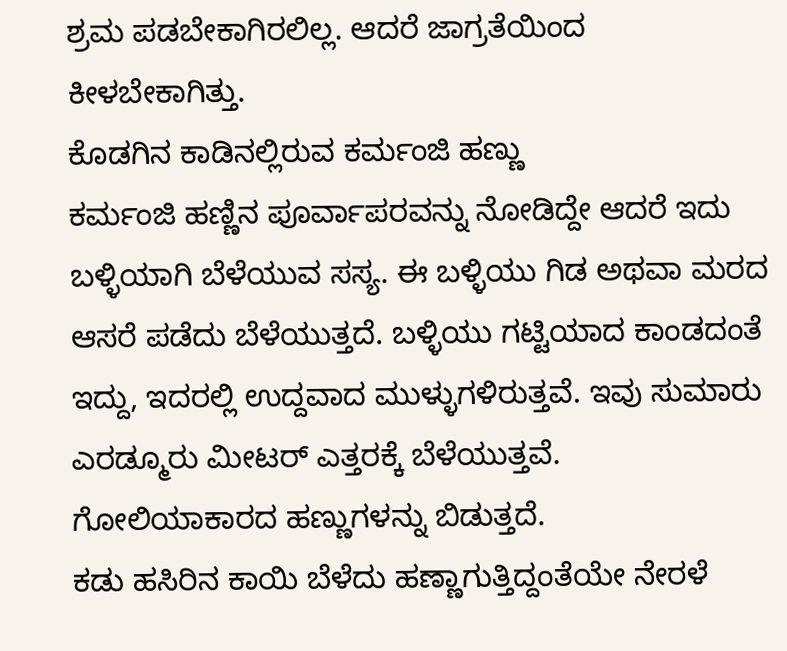ಶ್ರಮ ಪಡಬೇಕಾಗಿರಲಿಲ್ಲ. ಆದರೆ ಜಾಗ್ರತೆಯಿಂದ ಕೀಳಬೇಕಾಗಿತ್ತು.
ಕೊಡಗಿನ ಕಾಡಿನಲ್ಲಿರುವ ಕರ್ಮಂಜಿ ಹಣ್ಣು
ಕರ್ಮಂಜಿ ಹಣ್ಣಿನ ಪೂರ್ವಾಪರವನ್ನು ನೋಡಿದ್ದೇ ಆದರೆ ಇದು ಬಳ್ಳಿಯಾಗಿ ಬೆಳೆಯುವ ಸಸ್ಯ. ಈ ಬಳ್ಳಿಯು ಗಿಡ ಅಥವಾ ಮರದ ಆಸರೆ ಪಡೆದು ಬೆಳೆಯುತ್ತದೆ. ಬಳ್ಳಿಯು ಗಟ್ಟಿಯಾದ ಕಾಂಡದಂತೆ ಇದ್ದು, ಇದರಲ್ಲಿ ಉದ್ದವಾದ ಮುಳ್ಳುಗಳಿರುತ್ತವೆ. ಇವು ಸುಮಾರು ಎರಡ್ಮೂರು ಮೀಟರ್ ಎತ್ತರಕ್ಕೆ ಬೆಳೆಯುತ್ತವೆ. ಗೋಲಿಯಾಕಾರದ ಹಣ್ಣುಗಳನ್ನು ಬಿಡುತ್ತದೆ.
ಕಡು ಹಸಿರಿನ ಕಾಯಿ ಬೆಳೆದು ಹಣ್ಣಾಗುತ್ತಿದ್ದಂತೆಯೇ ನೇರಳೆ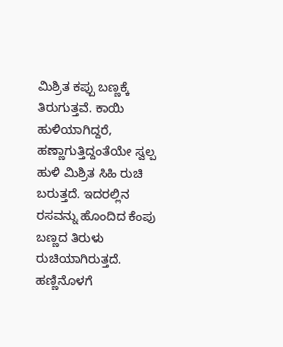ಮಿಶ್ರಿತ ಕಪ್ಪು ಬಣ್ಣಕ್ಕೆ ತಿರುಗುತ್ತವೆ. ಕಾಯಿ ಹುಳಿಯಾಗಿದ್ದರೆ, ಹಣ್ಣಾಗುತ್ತಿದ್ದಂತೆಯೇ ಸ್ವಲ್ಪ ಹುಳಿ ಮಿಶ್ರಿತ ಸಿಹಿ ರುಚಿ ಬರುತ್ತದೆ. ಇದರಲ್ಲಿನ ರಸವನ್ನು ಹೊಂದಿದ ಕೆಂಪು ಬಣ್ಣದ ತಿರುಳು ರುಚಿಯಾಗಿರುತ್ತದೆ. ಹಣ್ಣಿನೊಳಗೆ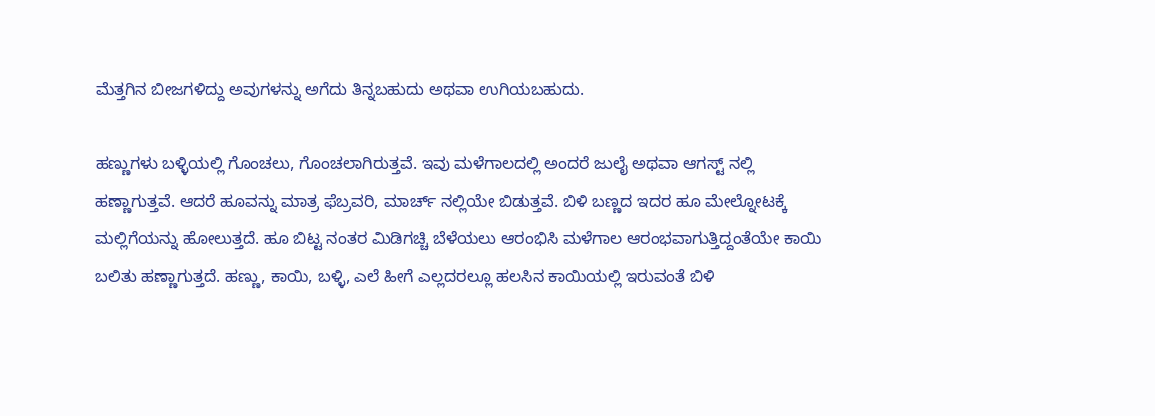ಮೆತ್ತಗಿನ ಬೀಜಗಳಿದ್ದು ಅವುಗಳನ್ನು ಅಗೆದು ತಿನ್ನಬಹುದು ಅಥವಾ ಉಗಿಯಬಹುದು.

ಹಣ್ಣುಗಳು ಬಳ್ಳಿಯಲ್ಲಿ ಗೊಂಚಲು, ಗೊಂಚಲಾಗಿರುತ್ತವೆ. ಇವು ಮಳೆಗಾಲದಲ್ಲಿ ಅಂದರೆ ಜುಲೈ ಅಥವಾ ಆಗಸ್ಟ್ ನಲ್ಲಿ ಹಣ್ಣಾಗುತ್ತವೆ. ಆದರೆ ಹೂವನ್ನು ಮಾತ್ರ ಫೆಬ್ರವರಿ, ಮಾರ್ಚ್ ನಲ್ಲಿಯೇ ಬಿಡುತ್ತವೆ. ಬಿಳಿ ಬಣ್ಣದ ಇದರ ಹೂ ಮೇಲ್ನೋಟಕ್ಕೆ ಮಲ್ಲಿಗೆಯನ್ನು ಹೋಲುತ್ತದೆ. ಹೂ ಬಿಟ್ಟ ನಂತರ ಮಿಡಿಗಚ್ಚಿ ಬೆಳೆಯಲು ಆರಂಭಿಸಿ ಮಳೆಗಾಲ ಆರಂಭವಾಗುತ್ತಿದ್ದಂತೆಯೇ ಕಾಯಿ ಬಲಿತು ಹಣ್ಣಾಗುತ್ತದೆ. ಹಣ್ಣು, ಕಾಯಿ, ಬಳ್ಳಿ, ಎಲೆ ಹೀಗೆ ಎಲ್ಲದರಲ್ಲೂ ಹಲಸಿನ ಕಾಯಿಯಲ್ಲಿ ಇರುವಂತೆ ಬಿಳಿ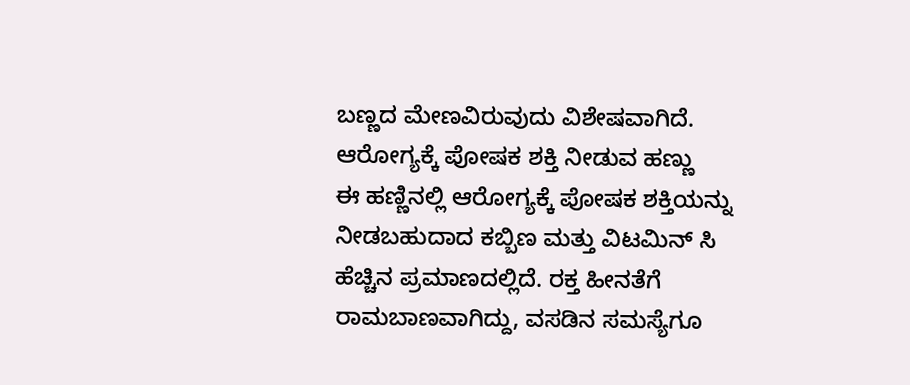ಬಣ್ಣದ ಮೇಣವಿರುವುದು ವಿಶೇಷವಾಗಿದೆ.
ಆರೋಗ್ಯಕ್ಕೆ ಪೋಷಕ ಶಕ್ತಿ ನೀಡುವ ಹಣ್ಣು
ಈ ಹಣ್ಣಿನಲ್ಲಿ ಆರೋಗ್ಯಕ್ಕೆ ಪೋಷಕ ಶಕ್ತಿಯನ್ನು ನೀಡಬಹುದಾದ ಕಬ್ಬಿಣ ಮತ್ತು ವಿಟಮಿನ್ ಸಿ ಹೆಚ್ಚಿನ ಪ್ರಮಾಣದಲ್ಲಿದೆ. ರಕ್ತ ಹೀನತೆಗೆ ರಾಮಬಾಣವಾಗಿದ್ದು, ವಸಡಿನ ಸಮಸ್ಯೆಗೂ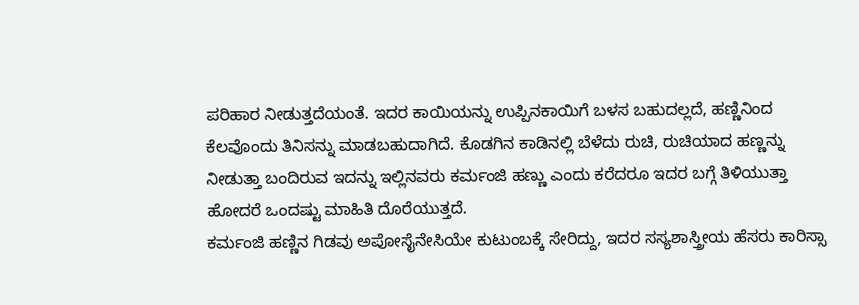ಪರಿಹಾರ ನೀಡುತ್ತದೆಯಂತೆ. ಇದರ ಕಾಯಿಯನ್ನು ಉಪ್ಪಿನಕಾಯಿಗೆ ಬಳಸ ಬಹುದಲ್ಲದೆ, ಹಣ್ಣಿನಿಂದ ಕೆಲವೊಂದು ತಿನಿಸನ್ನು ಮಾಡಬಹುದಾಗಿದೆ. ಕೊಡಗಿನ ಕಾಡಿನಲ್ಲಿ ಬೆಳೆದು ರುಚಿ, ರುಚಿಯಾದ ಹಣ್ಣನ್ನು ನೀಡುತ್ತಾ ಬಂದಿರುವ ಇದನ್ನು ಇಲ್ಲಿನವರು ಕರ್ಮಂಜಿ ಹಣ್ಣು ಎಂದು ಕರೆದರೂ ಇದರ ಬಗ್ಗೆ ತಿಳಿಯುತ್ತಾ ಹೋದರೆ ಒಂದಷ್ಟು ಮಾಹಿತಿ ದೊರೆಯುತ್ತದೆ.
ಕರ್ಮಂಜಿ ಹಣ್ಣಿನ ಗಿಡವು ಅಪೋಸೈನೇಸಿಯೇ ಕುಟುಂಬಕ್ಕೆ ಸೇರಿದ್ದು, ಇದರ ಸಸ್ಯಶಾಸ್ತ್ರೀಯ ಹೆಸರು ಕಾರಿಸ್ಸಾ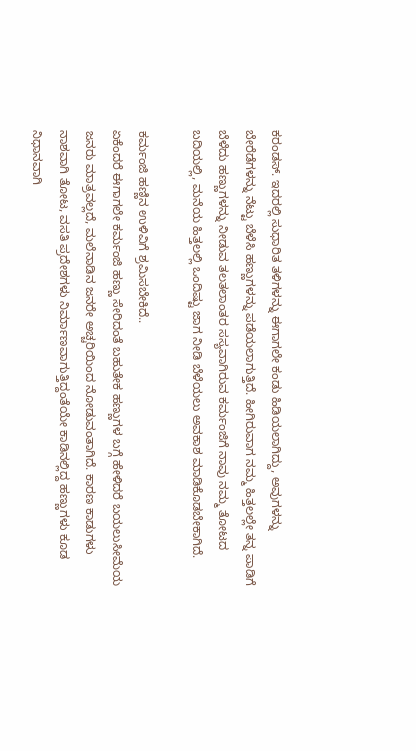ಕರಂಡಸ್. ಇದರಲ್ಲಿ ಸುಧಾರಿತ ತಳಿಗಳನ್ನು ಈಗಾಗಲೇ ಕಂಡು ಹಿಡಿಯಲಾಗಿದ್ದು, ಅವುಗಳನ್ನು ಬೇರೆಡೆಗಳನ್ನು ನೆಟ್ಟು ಬೆಳೆಸಿ ಹಣ್ಣುಗಳನ್ನು ಪಡೆಯಲಾಗುತ್ತಿದೆ. ಹೀಗಿರುವಾಗ ನಮ್ಮ ಹಿತ್ತಲಲ್ಲೇ ತನ್ನ ಪಾಡಿಗೆ ಬೆಳೆದು ಹಣ್ಣುಗಳನ್ನು ನೀಡುವ ತಲತಲಾಂತರ ಸಸ್ಯವಾಗಿರುವ ಕರ್ಮಂಜಿಗೆ ನಾವು ನಮ್ಮ ತೋಟದ ಬದಿಯಲ್ಲಿ, ಮನೆಯ ಹಿತ್ತಲಲ್ಲಿ ಒಂದಿಷ್ಟು ಜಾಗ ನೀಡಿ ಬೆಳೆಯಲು ಅವಕಾಶ ಮಾಡಿಕೊಡಬೇಕಾಗಿದೆ.

ಕರ್ಮಂಜಿ ಹಣ್ಣಿನ ಉಳಿವಿಗೆ ಶ್ರಮಿಸಬೇಕಿದೆ..
ಏಕೆಂದರೆ ಈಗಾಗಲೇ ಕರ್ಮಂಜಿ ಹಣ್ಣು ಸೇರಿದಂತೆ ಬಹುತೇಕ ಹಣ್ಣುಗಳ ಬಗ್ಗೆ ಹೇಳಿದರೆ ಬಯಲುಸೀಮೆಯ ಜನರು ಮಾತ್ರವಲ್ಲದೆ, ಮಲೆನಾಡಿನ ಜನರೇ ಅಚ್ಚರಿಯಿಂದ ನೋಡುವಂತಾಗಿದೆ. ಕಾರಣ ಕಾಡುಗಳು ನಾಶವಾಗಿ ತೋಟ, ವಸತಿ ಪ್ರದೇಶಗಳು ನಿರ್ಮಾಣವಾಗುತ್ತಿದ್ದಂತೆಯೇ ಕಾಡಿನಲ್ಲಿದ್ದ ಹಣ್ಣುಗಳು ಕೂಡ ನಿಧಾನವಾಗಿ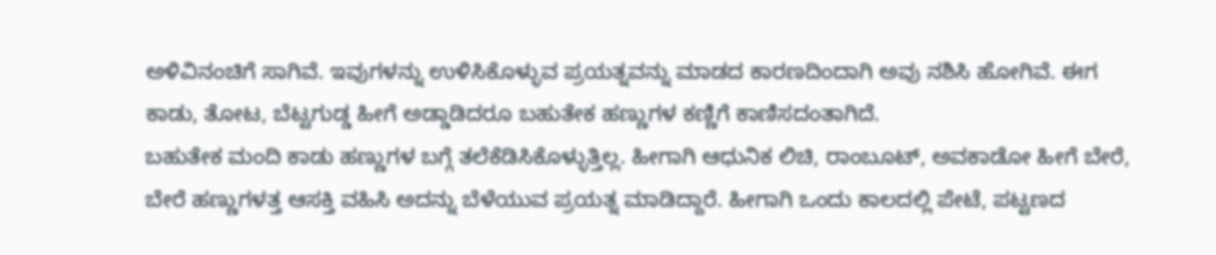ಅಳಿವಿನಂಚಿಗೆ ಸಾಗಿವೆ. ಇವುಗಳನ್ನು ಉಳಿಸಿಕೊಳ್ಳುವ ಪ್ರಯತ್ನವನ್ನು ಮಾಡದ ಕಾರಣದಿಂದಾಗಿ ಅವು ನಶಿಸಿ ಹೋಗಿವೆ. ಈಗ ಕಾಡು, ತೋಟ, ಬೆಟ್ಟಗುಡ್ಡ ಹೀಗೆ ಅಡ್ಡಾಡಿದರೂ ಬಹುತೇಕ ಹಣ್ಣುಗಳ ಕಣ್ಣಿಗೆ ಕಾಣಿಸದಂತಾಗಿದೆ.
ಬಹುತೇಕ ಮಂದಿ ಕಾಡು ಹಣ್ಣುಗಳ ಬಗ್ಗೆ ತಲೆಕೆಡಿಸಿಕೊಳ್ಳುತ್ತಿಲ್ಲ. ಹೀಗಾಗಿ ಆಧುನಿಕ ಲಿಚಿ, ರಾಂಬೂಟ್, ಅವಕಾಡೋ ಹೀಗೆ ಬೇರೆ, ಬೇರೆ ಹಣ್ಣುಗಳತ್ತ ಆಸಕ್ತಿ ವಹಿಸಿ ಅದನ್ನು ಬೆಳೆಯುವ ಪ್ರಯತ್ನ ಮಾಡಿದ್ದಾರೆ. ಹೀಗಾಗಿ ಒಂದು ಕಾಲದಲ್ಲಿ ಪೇಟೆ, ಪಟ್ಟಣದ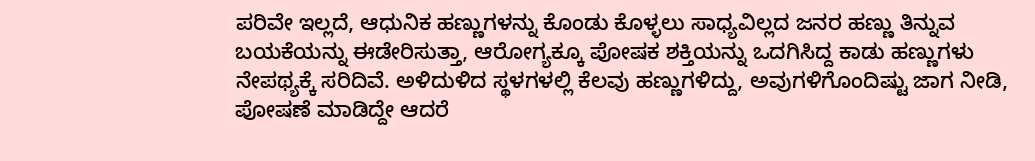ಪರಿವೇ ಇಲ್ಲದೆ, ಆಧುನಿಕ ಹಣ್ಣುಗಳನ್ನು ಕೊಂಡು ಕೊಳ್ಳಲು ಸಾಧ್ಯವಿಲ್ಲದ ಜನರ ಹಣ್ಣು ತಿನ್ನುವ ಬಯಕೆಯನ್ನು ಈಡೇರಿಸುತ್ತಾ, ಆರೋಗ್ಯಕ್ಕೂ ಪೋಷಕ ಶಕ್ತಿಯನ್ನು ಒದಗಿಸಿದ್ದ ಕಾಡು ಹಣ್ಣುಗಳು ನೇಪಥ್ಯಕ್ಕೆ ಸರಿದಿವೆ. ಅಳಿದುಳಿದ ಸ್ಥಳಗಳಲ್ಲಿ ಕೆಲವು ಹಣ್ಣುಗಳಿದ್ದು, ಅವುಗಳಿಗೊಂದಿಷ್ಟು ಜಾಗ ನೀಡಿ, ಪೋಷಣೆ ಮಾಡಿದ್ದೇ ಆದರೆ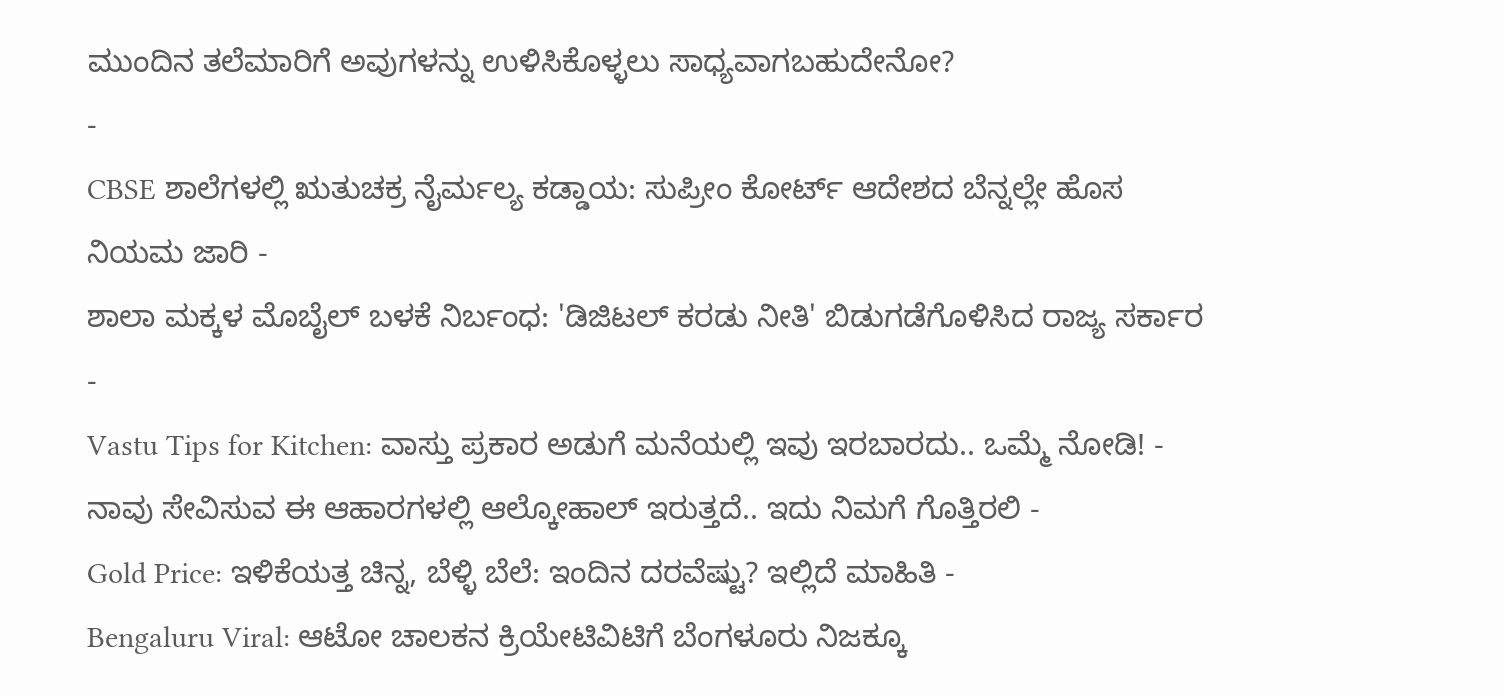ಮುಂದಿನ ತಲೆಮಾರಿಗೆ ಅವುಗಳನ್ನು ಉಳಿಸಿಕೊಳ್ಳಲು ಸಾಧ್ಯವಾಗಬಹುದೇನೋ?
-
CBSE ಶಾಲೆಗಳಲ್ಲಿ ಋತುಚಕ್ರ ನೈರ್ಮಲ್ಯ ಕಡ್ಡಾಯ: ಸುಪ್ರೀಂ ಕೋರ್ಟ್ ಆದೇಶದ ಬೆನ್ನಲ್ಲೇ ಹೊಸ ನಿಯಮ ಜಾರಿ -
ಶಾಲಾ ಮಕ್ಕಳ ಮೊಬೈಲ್ ಬಳಕೆ ನಿರ್ಬಂಧ: 'ಡಿಜಿಟಲ್ ಕರಡು ನೀತಿ' ಬಿಡುಗಡೆಗೊಳಿಸಿದ ರಾಜ್ಯ ಸರ್ಕಾರ -
Vastu Tips for Kitchen: ವಾಸ್ತು ಪ್ರಕಾರ ಅಡುಗೆ ಮನೆಯಲ್ಲಿ ಇವು ಇರಬಾರದು.. ಒಮ್ಮೆ ನೋಡಿ! -
ನಾವು ಸೇವಿಸುವ ಈ ಆಹಾರಗಳಲ್ಲಿ ಆಲ್ಕೋಹಾಲ್ ಇರುತ್ತದೆ.. ಇದು ನಿಮಗೆ ಗೊತ್ತಿರಲಿ -
Gold Price: ಇಳಿಕೆಯತ್ತ ಚಿನ್ನ, ಬೆಳ್ಳಿ ಬೆಲೆ: ಇಂದಿನ ದರವೆಷ್ಟು? ಇಲ್ಲಿದೆ ಮಾಹಿತಿ -
Bengaluru Viral: ಆಟೋ ಚಾಲಕನ ಕ್ರಿಯೇಟಿವಿಟಿಗೆ ಬೆಂಗಳೂರು ನಿಜಕ್ಕೂ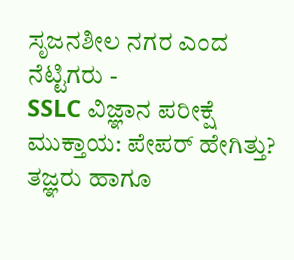ಸೃಜನಶೀಲ ನಗರ ಎಂದ ನೆಟ್ಟಿಗರು -
SSLC ವಿಜ್ಞಾನ ಪರೀಕ್ಷೆ ಮುಕ್ತಾಯ: ಪೇಪರ್ ಹೇಗಿತ್ತು? ತಜ್ಞರು ಹಾಗೂ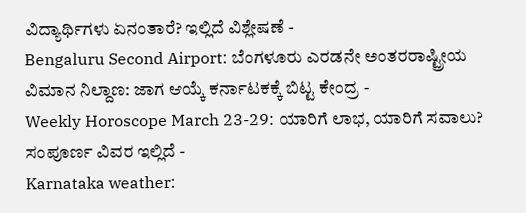ವಿದ್ಯಾರ್ಥಿಗಳು ಏನಂತಾರೆ? ಇಲ್ಲಿದೆ ವಿಶ್ಲೇಷಣೆ -
Bengaluru Second Airport: ಬೆಂಗಳೂರು ಎರಡನೇ ಅಂತರರಾಷ್ಟ್ರೀಯ ವಿಮಾನ ನಿಲ್ದಾಣ: ಜಾಗ ಆಯ್ಕೆ ಕರ್ನಾಟಕಕ್ಕೆ ಬಿಟ್ಟ ಕೇಂದ್ರ -
Weekly Horoscope March 23-29: ಯಾರಿಗೆ ಲಾಭ, ಯಾರಿಗೆ ಸವಾಲು? ಸಂಪೂರ್ಣ ವಿವರ ಇಲ್ಲಿದೆ -
Karnataka weather: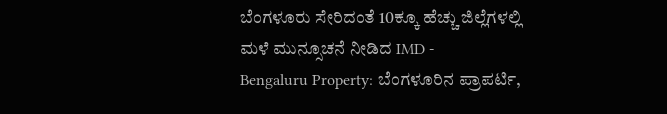ಬೆಂಗಳೂರು ಸೇರಿದಂತೆ 10ಕ್ಕೂ ಹೆಚ್ಚು ಜಿಲ್ಲೆಗಳಲ್ಲಿ ಮಳೆ ಮುನ್ಸೂಚನೆ ನೀಡಿದ IMD -
Bengaluru Property: ಬೆಂಗಳೂರಿನ ಪ್ರಾಪರ್ಟಿ,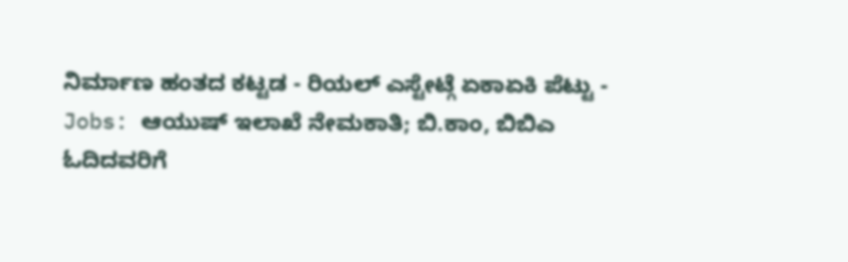ನಿರ್ಮಾಣ ಹಂತದ ಕಟ್ಟಡ - ರಿಯಲ್ ಎಸ್ಟೇಟ್ಗೆ ಏಕಾಏಕಿ ಪೆಟ್ಟು -
Jobs: ಆಯುಷ್ ಇಲಾಖೆ ನೇಮಕಾತಿ; ಬಿ.ಕಾಂ, ಬಿಬಿಎ ಓದಿದವರಿಗೆ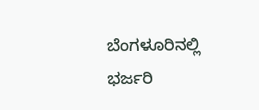ಬೆಂಗಳೂರಿನಲ್ಲಿ ಭರ್ಜರಿ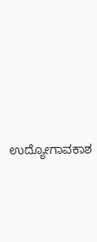ಉದ್ಯೋಗಾವಕಾಶ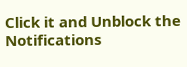Click it and Unblock the Notifications